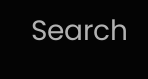Search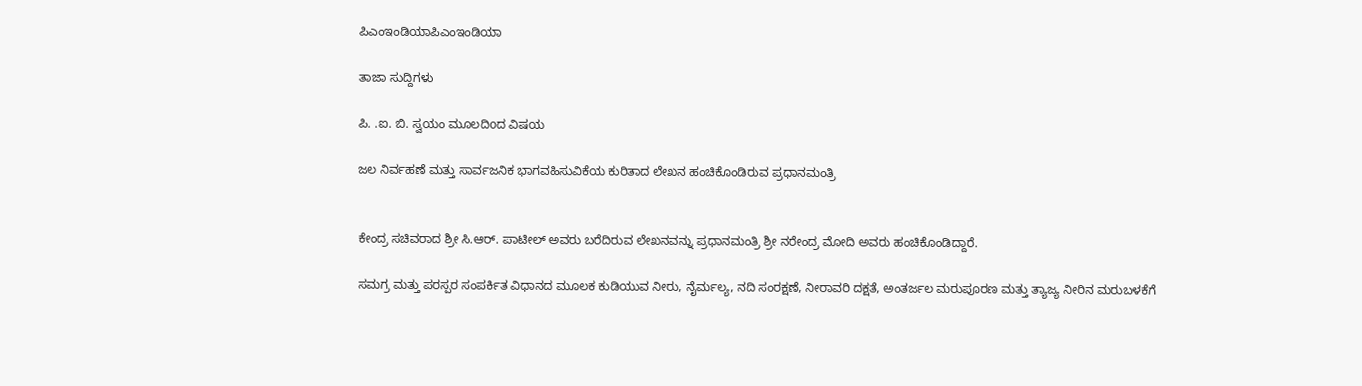ಪಿಎಂಇಂಡಿಯಾಪಿಎಂಇಂಡಿಯಾ

ತಾಜಾ ಸುದ್ದಿಗಳು

ಪಿ. .ಐ. ಬಿ. ಸ್ವಯಂ ಮೂಲದಿoದ ವಿಷಯ

ಜಲ ನಿರ್ವಹಣೆ ಮತ್ತು ಸಾರ್ವಜನಿಕ ಭಾಗವಹಿಸುವಿಕೆಯ ಕುರಿತಾದ ಲೇಖನ ಹಂಚಿಕೊಂಡಿರುವ ಪ್ರಧಾನಮಂತ್ರಿ


ಕೇಂದ್ರ ಸಚಿವರಾದ ಶ್ರೀ ಸಿ.ಆರ್. ಪಾಟೀಲ್ ಅವರು ಬರೆದಿರುವ ಲೇಖನವನ್ನು ಪ್ರಧಾನಮಂತ್ರಿ ಶ್ರೀ ನರೇಂದ್ರ ಮೋದಿ ಅವರು ಹಂಚಿಕೊಂಡಿದ್ದಾರೆ.

ಸಮಗ್ರ ಮತ್ತು ಪರಸ್ಪರ ಸಂಪರ್ಕಿತ ವಿಧಾನದ ಮೂಲಕ ಕುಡಿಯುವ ನೀರು, ನೈರ್ಮಲ್ಯ, ನದಿ ಸಂರಕ್ಷಣೆ, ನೀರಾವರಿ ದಕ್ಷತೆ, ಅಂತರ್ಜಲ ಮರುಪೂರಣ ಮತ್ತು ತ್ಯಾಜ್ಯ ನೀರಿನ ಮರುಬಳಕೆಗೆ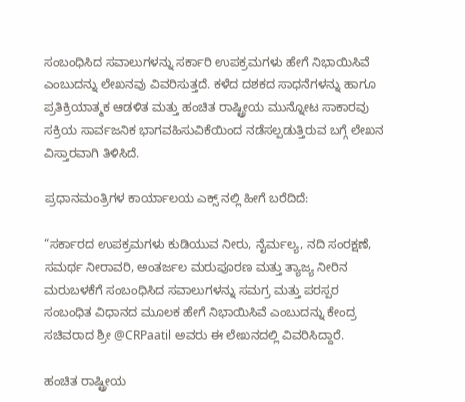ಸಂಬಂಧಿಸಿದ ಸವಾಲುಗಳನ್ನು ಸರ್ಕಾರಿ ಉಪಕ್ರಮಗಳು ಹೇಗೆ ನಿಭಾಯಿಸಿವೆ ಎಂಬುದನ್ನು ಲೇಖನವು ವಿವರಿಸುತ್ತದೆ. ಕಳೆದ ದಶಕದ ಸಾಧನೆಗಳನ್ನು ಹಾಗೂ ಪ್ರತಿಕ್ರಿಯಾತ್ಮಕ ಆಡಳಿತ ಮತ್ತು ಹಂಚಿತ ರಾಷ್ಟ್ರೀಯ ಮುನ್ನೋಟ ಸಾಕಾರವು ಸಕ್ರಿಯ ಸಾರ್ವಜನಿಕ ಭಾಗವಹಿಸುವಿಕೆಯಿಂದ ನಡೆಸಲ್ಪಡುತ್ತಿರುವ ಬಗ್ಗೆ ಲೇಖನ ವಿಸ್ತಾರವಾಗಿ ತಿಳಿಸಿದೆ.

ಪ್ರಧಾನಮಂತ್ರಿಗಳ ಕಾರ್ಯಾಲಯ ಎಕ್ಸ್ ನಲ್ಲಿ ಹೀಗೆ ಬರೆದಿದೆ:

“ಸರ್ಕಾರದ ಉಪಕ್ರಮಗಳು ಕುಡಿಯುವ ನೀರು, ನೈರ್ಮಲ್ಯ, ನದಿ ಸಂರಕ್ಷಣೆ, ಸಮರ್ಥ ನೀರಾವರಿ, ಅಂತರ್ಜಲ ಮರುಪೂರಣ ಮತ್ತು ತ್ಯಾಜ್ಯ ನೀರಿನ ಮರುಬಳಕೆಗೆ ಸಂಬಂಧಿಸಿದ ಸವಾಲುಗಳನ್ನು ಸಮಗ್ರ ಮತ್ತು ಪರಸ್ಪರ ಸಂಬಂಧಿತ ವಿಧಾನದ ಮೂಲಕ ಹೇಗೆ ನಿಭಾಯಿಸಿವೆ ಎಂಬುದನ್ನು ಕೇಂದ್ರ ಸಚಿವರಾದ ಶ್ರೀ @CRPaatil ಅವರು ಈ ಲೇಖನದಲ್ಲಿ ವಿವರಿಸಿದ್ದಾರೆ.

ಹಂಚಿತ ರಾಷ್ಟ್ರೀಯ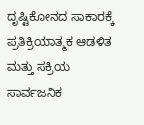ದೃಷ್ಟಿಕೋನದ ಸಾಕಾರಕ್ಕೆ ಪ್ರತಿಕ್ರಿಯಾತ್ಮಕ ಆಡಳಿತ ಮತ್ತು ಸಕ್ರಿಯ ಸಾರ್ವಜನಿಕ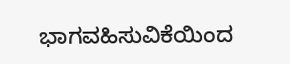ಭಾಗವಹಿಸುವಿಕೆಯಿಂದ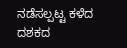ನಡೆಸಲ್ಪಟ್ಟ ಕಳೆದ ದಶಕದ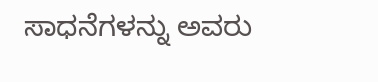ಸಾಧನೆಗಳನ್ನು ಅವರು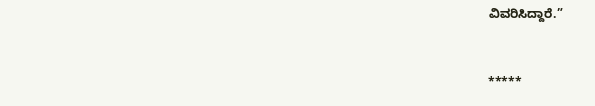ವಿವರಿಸಿದ್ದಾರೆ.”



*****